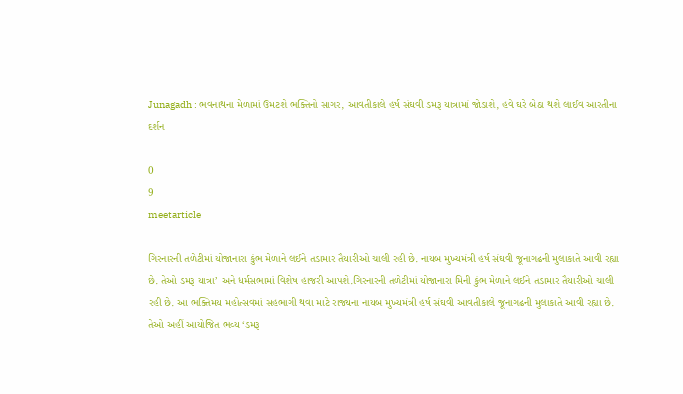Junagadh : ભવનાથના મેળામાં ઉમટશે ભક્તિનો સાગર, આવતીકાલે હર્ષ સંઘવી ડમરૂ યાત્રામાં જોડાશે, હવે ઘરે બેઠા થશે લાઈવ આરતીના દર્શન

0
9
meetarticle

ગિરનારની તળેટીમાં યોજાનારા કુંભ મેળાને લઈને તડામાર તૈયારીઓ ચાલી રહી છે. નાયબ મુખ્યમંત્રી હર્ષ સંઘવી જૂનાગઢની મુલાકાતે આવી રહ્યા છે. તેઓ ડમરૂ યાત્રા’ અને ધર્મસભામાં વિશેષ હાજરી આપશે.ગિરનારની તળેટીમાં યોજાનારા મિની કુંભ મેળાને લઈને તડામાર તૈયારીઓ ચાલી રહી છે. આ ભક્તિમય મહોત્સવમાં સહભાગી થવા માટે રાજ્યના નાયબ મુખ્યમંત્રી હર્ષ સંઘવી આવતીકાલે જૂનાગઢની મુલાકાતે આવી રહ્યા છે. તેઓ અહીં આયોજિત ભવ્ય ‘ડમરૂ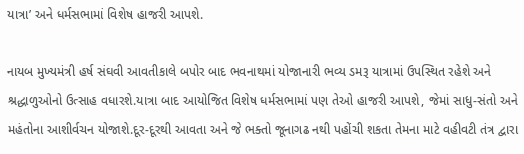યાત્રા’ અને ધર્મસભામાં વિશેષ હાજરી આપશે.

નાયબ મુખ્યમંત્રી હર્ષ સંઘવી આવતીકાલે બપોર બાદ ભવનાથમાં યોજાનારી ભવ્ય ડમરૂ યાત્રામાં ઉપસ્થિત રહેશે અને શ્રદ્ધાળુઓનો ઉત્સાહ વધારશે.યાત્રા બાદ આયોજિત વિશેષ ધર્મસભામાં પણ તેઓ હાજરી આપશે, જેમાં સાધુ-સંતો અને મહંતોના આશીર્વચન યોજાશે.દૂર-દૂરથી આવતા અને જે ભક્તો જૂનાગઢ નથી પહોંચી શકતા તેમના માટે વહીવટી તંત્ર દ્વારા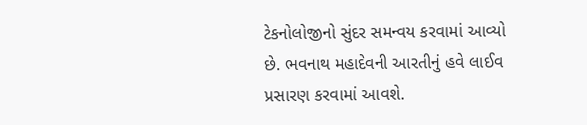ટેકનોલોજીનો સુંદર સમન્વય કરવામાં આવ્યો છે. ભવનાથ મહાદેવની આરતીનું હવે લાઈવ પ્રસારણ કરવામાં આવશે.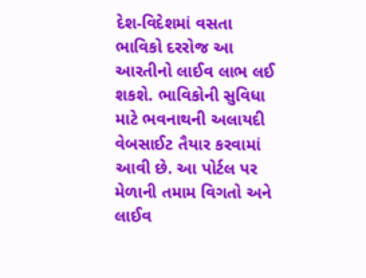દેશ-વિદેશમાં વસતા ભાવિકો દરરોજ આ આરતીનો લાઈવ લાભ લઈ શકશે. ભાવિકોની સુવિધા માટે ભવનાથની અલાયદી વેબસાઈટ તૈયાર કરવામાં આવી છે. આ પોર્ટલ પર મેળાની તમામ વિગતો અને લાઈવ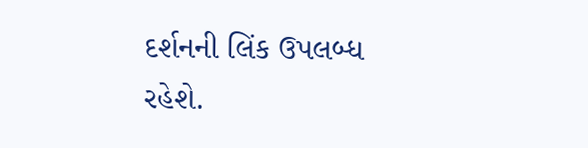દર્શનની લિંક ઉપલબ્ધ રહેશે.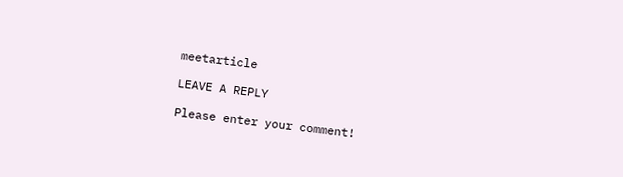meetarticle

LEAVE A REPLY

Please enter your comment!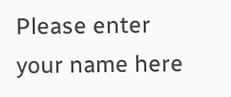Please enter your name here